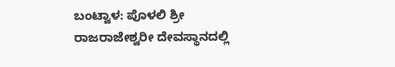ಬಂಟ್ವಾಳ: ಪೊಳಲಿ ಶ್ರೀ ರಾಜರಾಜೇಶ್ವರೀ ದೇವಸ್ಥಾನದಲ್ಲಿ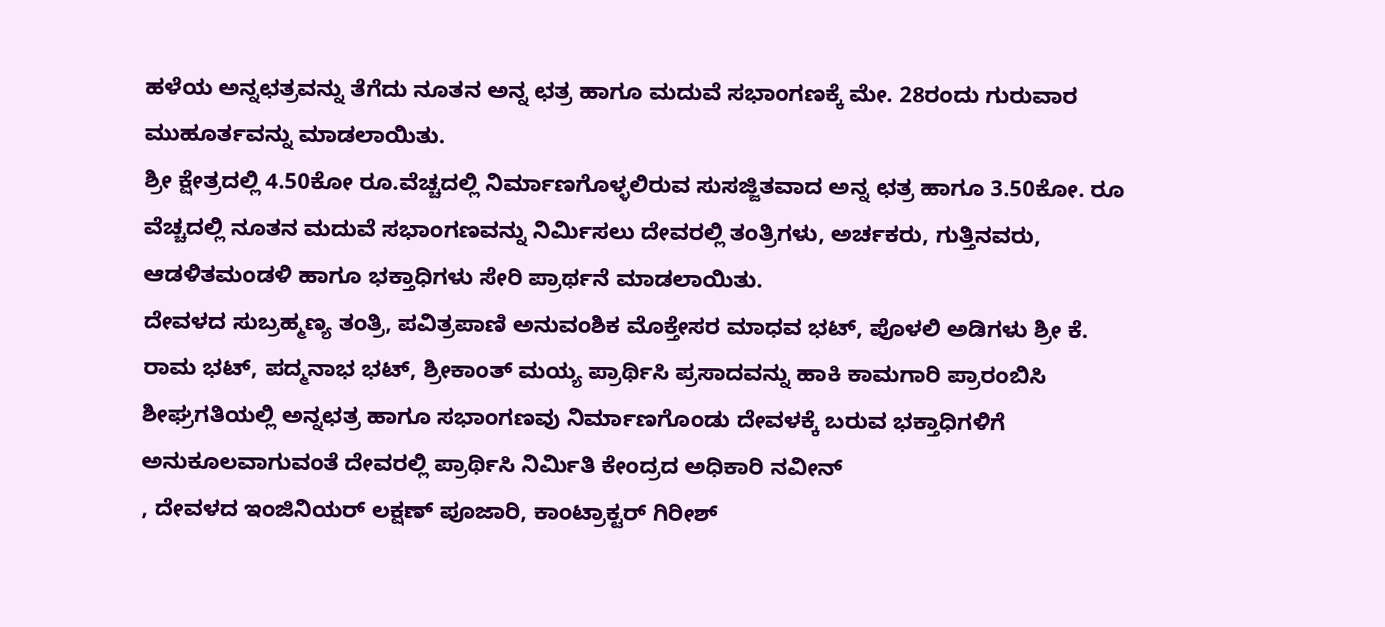ಹಳೆಯ ಅನ್ನಛತ್ರವನ್ನು ತೆಗೆದು ನೂತನ ಅನ್ನ ಛತ್ರ ಹಾಗೂ ಮದುವೆ ಸಭಾಂಗಣಕ್ಕೆ ಮೇ. 28ರಂದು ಗುರುವಾರ ಮುಹೂರ್ತವನ್ನು ಮಾಡಲಾಯಿತು.
ಶ್ರೀ ಕ್ಷೇತ್ರದಲ್ಲಿ 4.50ಕೋ ರೂ.ವೆಚ್ಚದಲ್ಲಿ ನಿರ್ಮಾಣಗೊಳ್ಳಲಿರುವ ಸುಸಜ್ಜಿತವಾದ ಅನ್ನ ಛತ್ರ ಹಾಗೂ 3.50ಕೋ. ರೂ ವೆಚ್ಚದಲ್ಲಿ ನೂತನ ಮದುವೆ ಸಭಾಂಗಣವನ್ನು ನಿರ್ಮಿಸಲು ದೇವರಲ್ಲಿ ತಂತ್ರಿಗಳು, ಅರ್ಚಕರು, ಗುತ್ತಿನವರು, ಆಡಳಿತಮಂಡಳಿ ಹಾಗೂ ಭಕ್ತಾಧಿಗಳು ಸೇರಿ ಪ್ರಾರ್ಥನೆ ಮಾಡಲಾಯಿತು.
ದೇವಳದ ಸುಬ್ರಹ್ಮಣ್ಯ ತಂತ್ರಿ, ಪವಿತ್ರಪಾಣಿ ಅನುವಂಶಿಕ ಮೊಕ್ತೇಸರ ಮಾಧವ ಭಟ್, ಪೊಳಲಿ ಅಡಿಗಳು ಶ್ರೀ ಕೆ. ರಾಮ ಭಟ್, ಪದ್ಮನಾಭ ಭಟ್, ಶ್ರೀಕಾಂತ್ ಮಯ್ಯ ಪ್ರಾರ್ಥಿಸಿ ಪ್ರಸಾದವನ್ನು ಹಾಕಿ ಕಾಮಗಾರಿ ಪ್ರಾರಂಬಿಸಿ ಶೀಘ್ರಗತಿಯಲ್ಲಿ ಅನ್ನಛತ್ರ ಹಾಗೂ ಸಭಾಂಗಣವು ನಿರ್ಮಾಣಗೊಂಡು ದೇವಳಕ್ಕೆ ಬರುವ ಭಕ್ತಾಧಿಗಳಿಗೆ ಅನುಕೂಲವಾಗುವಂತೆ ದೇವರಲ್ಲಿ ಪ್ರಾರ್ಥಿಸಿ ನಿರ್ಮಿತಿ ಕೇಂದ್ರದ ಅಧಿಕಾರಿ ನವೀನ್
, ದೇವಳದ ಇಂಜಿನಿಯರ್ ಲಕ್ಷಣ್ ಪೂಜಾರಿ, ಕಾಂಟ್ರಾಕ್ಟರ್ ಗಿರೀಶ್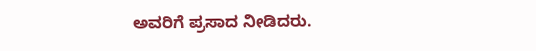ಅವರಿಗೆ ಪ್ರಸಾದ ನೀಡಿದರು.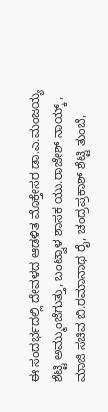ಈ ಸಂದರ್ಭದಲ್ಲಿ ದೇವಳದ ಆಡಳಿತ ಮೊಕ್ತೇಸರ ಡಾ.ಎ.ಮಂಜಯ್ಯ ಶೆಟ್ಟಿ ಅಮ್ಮುಂಜೆಗುತ್ತು, ಬಂಟ್ವಾಳ ಶಾಸಕ ಯು.ರಾಜೇಶ್ ನಾಯ್ಕ್ , ಮಾಜಿ ಸಚಿವ ಬಿ.ರಮಾನಾಥ ರೈ, ಚಂದ್ರಪ್ರಕಾಶ್ ಶೆಟ್ಟಿ ತುಂಬೆ,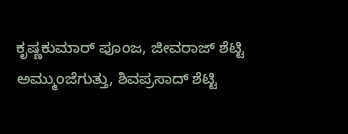ಕೃಷ್ಣಕುಮಾರ್ ಪೂಂಜ, ಜೀವರಾಜ್ ಶೆಟ್ಟಿ ಅಮ್ಮುಂಜೆಗುತ್ತು, ಶಿವಪ್ರಸಾದ್ ಶೆಟ್ಟಿ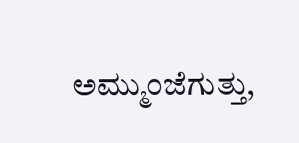ಅಮ್ಮುಂಜೆಗುತ್ತು,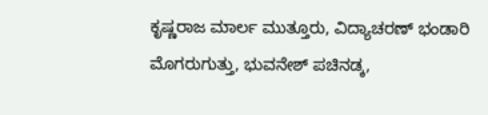ಕೃಷ್ಣರಾಜ ಮಾರ್ಲ ಮುತ್ತೂರು, ವಿದ್ಯಾಚರಣ್ ಭಂಡಾರಿ ಮೊಗರುಗುತ್ತು, ಭುವನೇಶ್ ಪಚಿನಡ್ಕ,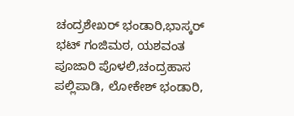ಚಂದ್ರಶೇಖರ್ ಭಂಡಾರಿ,ಭಾಸ್ಕರ್ ಭಟ್ ಗಂಜಿಮಠ, ಯಶವಂತ ಪೂಜಾರಿ ಪೊಳಲಿ,ಚಂದ್ರಹಾಸ ಪಲ್ಲಿಪಾಡಿ, ಲೋಕೇಶ್ ಭಂಡಾರಿ,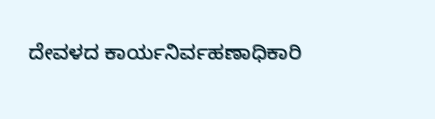ದೇವಳದ ಕಾರ್ಯನಿರ್ವಹಣಾಧಿಕಾರಿ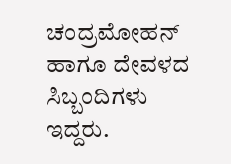ಚಂದ್ರಮೋಹನ್ ಹಾಗೂ ದೇವಳದ ಸಿಬ್ಬಂದಿಗಳು ಇದ್ದರು.